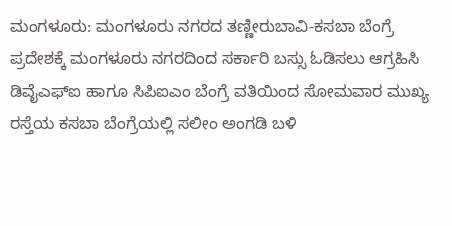ಮಂಗಳೂರು: ಮಂಗಳೂರು ನಗರದ ತಣ್ಣೀರುಬಾವಿ-ಕಸಬಾ ಬೆಂಗ್ರೆ ಪ್ರದೇಶಕ್ಕೆ ಮಂಗಳೂರು ನಗರದಿಂದ ಸರ್ಕಾರಿ ಬಸ್ಸು ಓಡಿಸಲು ಆಗ್ರಹಿಸಿ ಡಿವೈಎಫ್ಐ ಹಾಗೂ ಸಿಪಿಐಎಂ ಬೆಂಗ್ರೆ ವತಿಯಿಂದ ಸೋಮವಾರ ಮುಖ್ಯ ರಸ್ತೆಯ ಕಸಬಾ ಬೆಂಗ್ರೆಯಲ್ಲಿ ಸಲೀಂ ಅಂಗಡಿ ಬಳಿ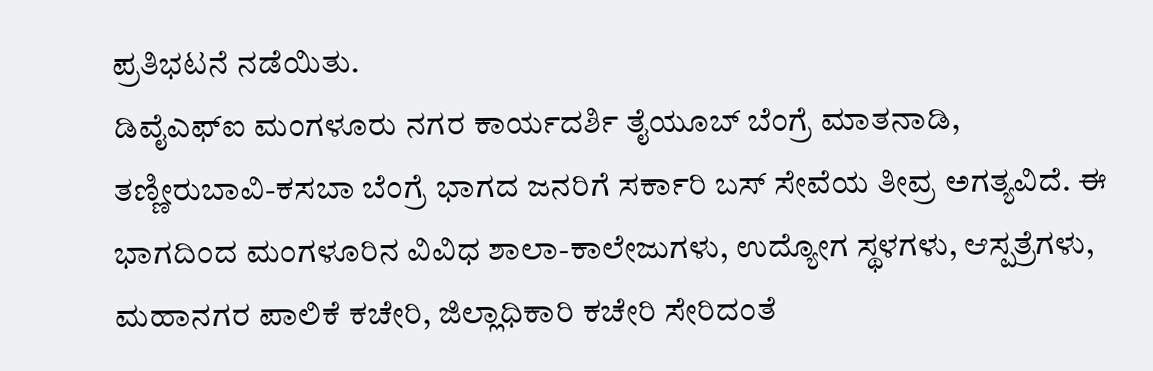ಪ್ರತಿಭಟನೆ ನಡೆಯಿತು.
ಡಿವೈಎಫ್ಐ ಮಂಗಳೂರು ನಗರ ಕಾರ್ಯದರ್ಶಿ ತೈಯೂಬ್ ಬೆಂಗ್ರೆ ಮಾತನಾಡಿ, ತಣ್ಣೀರುಬಾವಿ-ಕಸಬಾ ಬೆಂಗ್ರೆ ಭಾಗದ ಜನರಿಗೆ ಸರ್ಕಾರಿ ಬಸ್ ಸೇವೆಯ ತೀವ್ರ ಅಗತ್ಯವಿದೆ. ಈ ಭಾಗದಿಂದ ಮಂಗಳೂರಿನ ವಿವಿಧ ಶಾಲಾ-ಕಾಲೇಜುಗಳು, ಉದ್ಯೋಗ ಸ್ಥಳಗಳು, ಆಸ್ಪತ್ರೆಗಳು, ಮಹಾನಗರ ಪಾಲಿಕೆ ಕಚೇರಿ, ಜಿಲ್ಲಾಧಿಕಾರಿ ಕಚೇರಿ ಸೇರಿದಂತೆ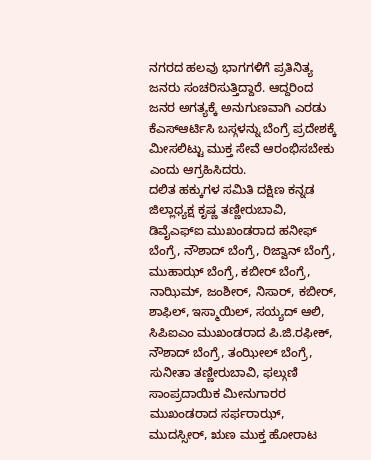ನಗರದ ಹಲವು ಭಾಗಗಳಿಗೆ ಪ್ರತಿನಿತ್ಯ ಜನರು ಸಂಚರಿಸುತ್ತಿದ್ದಾರೆ. ಆದ್ದರಿಂದ ಜನರ ಅಗತ್ಯಕ್ಕೆ ಅನುಗುಣವಾಗಿ ಎರಡು ಕೆಎಸ್ಆರ್ಟಿಸಿ ಬಸ್ಗಳನ್ನು ಬೆಂಗ್ರೆ ಪ್ರದೇಶಕ್ಕೆ ಮೀಸಲಿಟ್ಟು ಮುಕ್ತ ಸೇವೆ ಆರಂಭಿಸಬೇಕು ಎಂದು ಆಗ್ರಹಿಸಿದರು.
ದಲಿತ ಹಕ್ಕುಗಳ ಸಮಿತಿ ದಕ್ಷಿಣ ಕನ್ನಡ ಜಿಲ್ಲಾಧ್ಯಕ್ಷ ಕೃಷ್ಣ ತಣ್ಣೀರುಬಾವಿ, ಡಿವೈಎಫ್ಐ ಮುಖಂಡರಾದ ಹನೀಫ್ ಬೆಂಗ್ರೆ, ನೌಶಾದ್ ಬೆಂಗ್ರೆ, ರಿಜ್ವಾನ್ ಬೆಂಗ್ರೆ, ಮುಹಾಝ್ ಬೆಂಗ್ರೆ, ಕಬೀರ್ ಬೆಂಗ್ರೆ, ನಾಝಿಮ್, ಜಂಶೀರ್, ನಿಸಾರ್, ಕಬೀರ್, ಶಾಫಿಲ್, ಇಸ್ಮಾಯಿಲ್, ಸಯ್ಯದ್ ಆಲಿ, ಸಿಪಿಐಎಂ ಮುಖಂಡರಾದ ಪಿ.ಜಿ.ರಫೀಕ್, ನೌಶಾದ್ ಬೆಂಗ್ರೆ, ತಂಝೀಲ್ ಬೆಂಗ್ರೆ, ಸುನೀತಾ ತಣ್ಣೀರುಬಾವಿ, ಫಲ್ಗುಣಿ ಸಾಂಪ್ರದಾಯಿಕ ಮೀನುಗಾರರ ಮುಖಂಡರಾದ ಸರ್ಫರಾಝ್, ಮುದಸ್ಸೀರ್, ಋಣ ಮುಕ್ತ ಹೋರಾಟ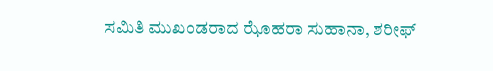ಸಮಿತಿ ಮುಖಂಡರಾದ ಝೊಹರಾ ಸುಹಾನಾ, ಶರೀಫ್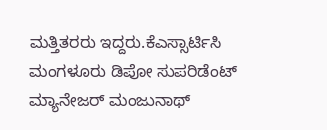ಮತ್ತಿತರರು ಇದ್ದರು.ಕೆಎಸ್ಸಾರ್ಟಿಸಿ ಮಂಗಳೂರು ಡಿಪೋ ಸುಪರಿಡೆಂಟ್ ಮ್ಯಾನೇಜರ್ ಮಂಜುನಾಥ್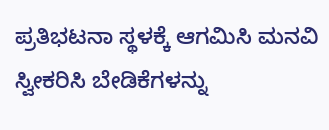ಪ್ರತಿಭಟನಾ ಸ್ಥಳಕ್ಕೆ ಆಗಮಿಸಿ ಮನವಿ ಸ್ವೀಕರಿಸಿ ಬೇಡಿಕೆಗಳನ್ನು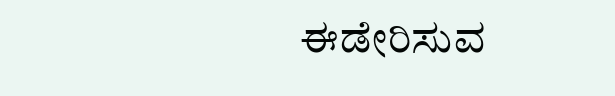ಈಡೇರಿಸುವ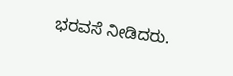ಭರವಸೆ ನೀಡಿದರು.